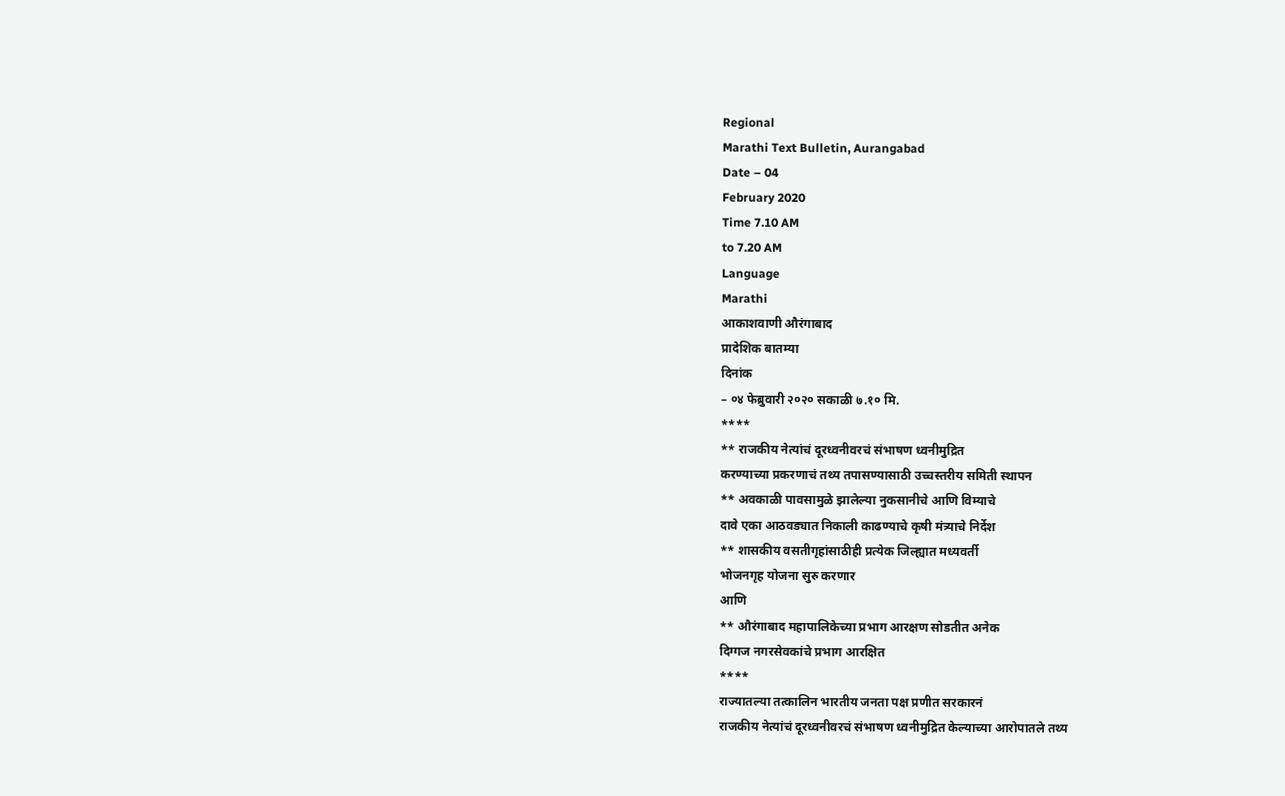Regional
Marathi Text Bulletin, Aurangabad
Date – 04
February 2020
Time 7.10 AM
to 7.20 AM
Language
Marathi
आकाशवाणी औरंगाबाद
प्रादेशिक बातम्या
दिनांक
– ०४ फेब्रुवारी २०२० सकाळी ७.१० मि.
****
** राजकीय नेत्यांचं दूरध्वनीवरचं संभाषण ध्वनीमुद्रित
करण्याच्या प्रकरणाचं तथ्य तपासण्यासाठी उच्चस्तरीय समिती स्थापन
** अवकाळी पावसामुळे झालेल्या नुकसानीचे आणि विम्याचे
दावे एका आठवड्यात निकाली काढण्याचे कृषी मंत्र्याचे निर्देश
** शासकीय वसतीगृहांसाठीही प्रत्येक जिल्ह्यात मध्यवर्ती
भोजनगृह योजना सुरु करणार
आणि
** औरंगाबाद महापालिकेच्या प्रभाग आरक्षण सोडतीत अनेक
दिग्गज नगरसेवकांचे प्रभाग आरक्षित
****
राज्यातल्या तत्कालिन भारतीय जनता पक्ष प्रणीत सरकारनं
राजकीय नेत्यांचं दूरध्वनीवरचं संभाषण ध्वनीमुद्रित केल्याच्या आरोपातले तथ्य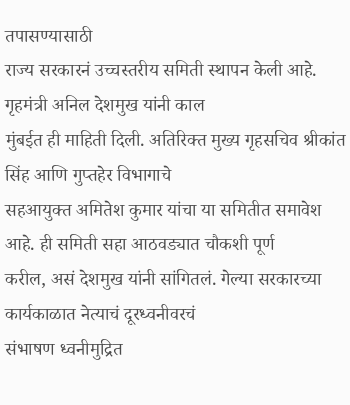तपासण्यासाठी
राज्य सरकारनं उच्चस्तरीय समिती स्थापन केली आहे. गृहमंत्री अनिल देशमुख यांनी काल
मुंबईत ही माहिती दिली. अतिरिक्त मुख्य गृहसचिव श्रीकांत सिंह आणि गुप्तहेर विभागाचे
सहआयुक्त अमितेश कुमार यांचा या समितीत समावेश आहे. ही समिती सहा आठवड्यात चौकशी पूर्ण
करील, असं देशमुख यांनी सांगितलं. गेल्या सरकारच्या कार्यकाळात नेत्याचं दूरध्वनीवरचं
संभाषण ध्वनीमुद्रित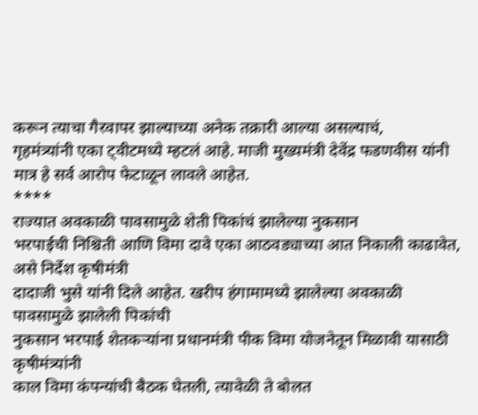करून त्याचा गैरवापर झाल्याच्या अनेक तक्रारी आल्या असल्याचं,
गृहमंत्र्यांनी एका ट्वीटमध्ये म्हटलं आहे. माजी मुख्यमंत्री देवेंद्र फडणवीस यांनी
मात्र हे सर्व आरोप फेटाळून लावले आहेत.
****
राज्यात अवकाळी पावसामुळे शेती पिकांचं झालेल्या नुकसान
भरपाईची निश्चिती आणि विमा दावे एका आठवड्याच्या आत निकाली काढावेत, असे निर्देश कृषीमंत्री
दादाजी भुसे यांनी दिले आहेत. खरीप हंगामामध्ये झालेल्या अवकाळी पावसामुळे झालेली पिकांची
नुकसान भरपाई शेतकऱ्यांना प्रधानमंत्री पीक विमा योजनेतून मिळावी यासाठी कृषीमंत्र्यांनी
काल विमा कंपन्यांची बैठक घेतली, त्यावेळी ते बोलत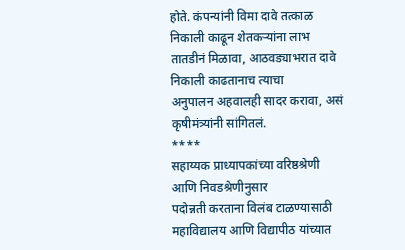होते. कंपन्यांनी विमा दावे तत्काळ
निकाली काढून शेतकऱ्यांना लाभ तातडीनं मिळावा, आठवड्याभरात दावे निकाली काढतानाच त्याचा
अनुपालन अहवालही सादर करावा, असं कृषीमंत्र्यांनी सांगितलं.
****
सहाय्यक प्राध्यापकांच्या वरिष्ठश्रेणी आणि निवडश्रेणीनुसार
पदोन्नती करताना विलंब टाळण्यासाठी महाविद्यालय आणि विद्यापीठ यांच्यात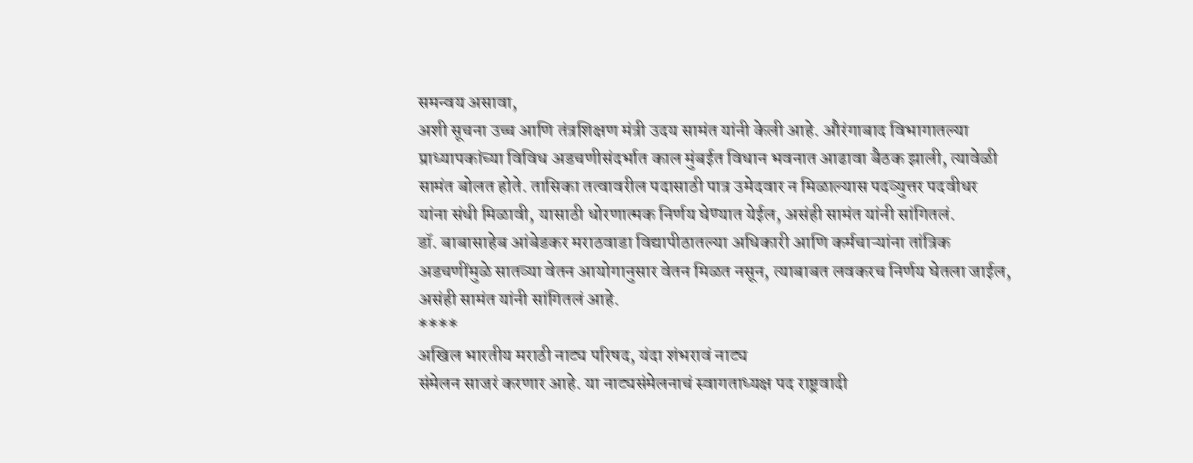समन्वय असावा,
अशी सूचना उच्च आणि तंत्रशिक्षण मंत्री उदय सामंत यांनी केली आहे. औरंगाबाद विभागातल्या
प्राध्यापकांच्या विविध अडचणीसंदर्भात काल मुंबईत विधान भवनात आढावा बैठक झाली, त्यावेळी
सामंत बोलत होते. तासिका तत्वावरील पदासाठी पात्र उमेदवार न मिळाल्यास पदव्युत्तर पदवीधर
यांना संधी मिळावी, यासाठी धोरणात्मक निर्णय घेण्यात येईल, असंही सामंत यांनी सांगितलं.
डॉ. बाबासाहेब आंबेडकर मराठवाडा विद्यापीठातल्या अधिकारी आणि कर्मचाऱ्यांना तांत्रिक
अडचणींमुळे सातव्या वेतन आयोगानुसार वेतन मिळत नसून, त्याबाबत लवकरच निर्णय घेतला जाईल,
असंही सामंत यांनी सांगितलं आहे.
****
अखिल भारतीय मराठी नाट्य परिषद, यंदा शंभरावं नाट्य
संमेलन साजरं करणार आहे. या नाट्यसंमेलनाचं स्वागताध्यक्ष पद राष्ट्रवादी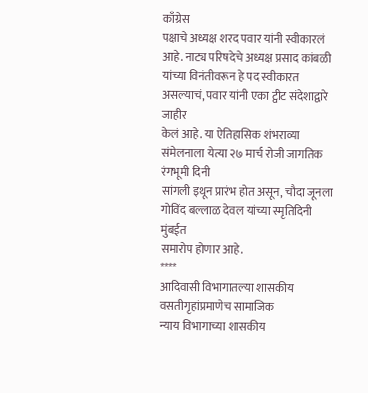काँग्रेस
पक्षाचे अध्यक्ष शरद पवार यांनी स्वीकारलं आहे. नाट्य परिषदेचे अध्यक्ष प्रसाद कांबळी
यांच्या विनंतीवरून हे पद स्वीकारत असल्याचं, पवार यांनी एका ट्वीट संदेशाद्वारे जाहीर
केलं आहे. या ऐतिहासिक शंभराव्या संमेलनाला येत्या २७ मार्च रोजी जागतिक रंगभूमी दिनी
सांगली इथून प्रारंभ होत असून, चौदा जूनला गोविंद बल्लाळ देवल यांच्या स्मृतिदिनी मुंबईत
समारोप होणार आहे.
****
आदिवासी विभागातल्या शासकीय वसतीगृहांप्रमाणेच सामाजिक
न्याय विभागाच्या शासकीय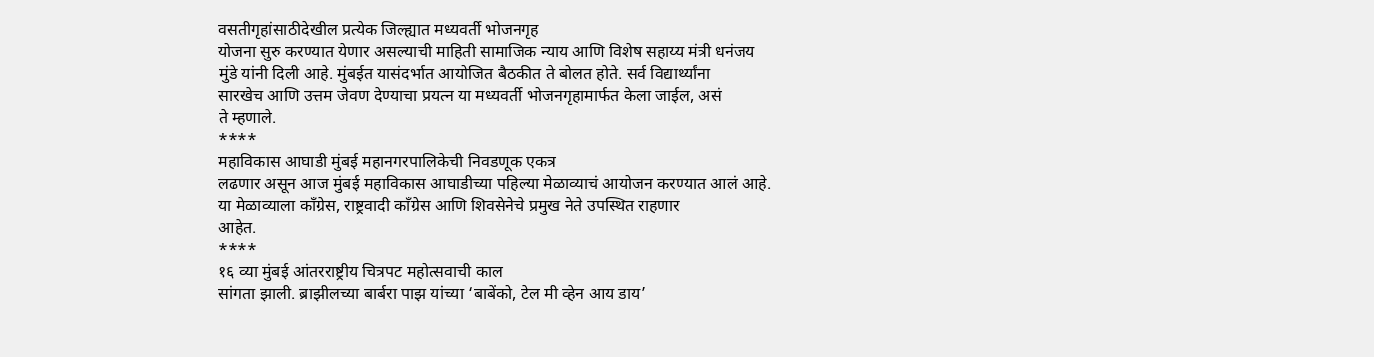वसतीगृहांसाठीदेखील प्रत्येक जिल्ह्यात मध्यवर्ती भोजनगृह
योजना सुरु करण्यात येणार असल्याची माहिती सामाजिक न्याय आणि विशेष सहाय्य मंत्री धनंजय
मुंडे यांनी दिली आहे. मुंबईत यासंदर्भात आयोजित बैठकीत ते बोलत होते. सर्व विद्यार्थ्यांना
सारखेच आणि उत्तम जेवण देण्याचा प्रयत्न या मध्यवर्ती भोजनगृहामार्फत केला जाईल, असं
ते म्हणाले.
****
महाविकास आघाडी मुंबई महानगरपालिकेची निवडणूक एकत्र
लढणार असून आज मुंबई महाविकास आघाडीच्या पहिल्या मेळाव्याचं आयोजन करण्यात आलं आहे.
या मेळाव्याला काँग्रेस, राष्ट्रवादी काँग्रेस आणि शिवसेनेचे प्रमुख नेते उपस्थित राहणार
आहेत.
****
१६ व्या मुंबई आंतरराष्ट्रीय चित्रपट महोत्सवाची काल
सांगता झाली. ब्राझीलच्या बार्बरा पाझ यांच्या ‘बाबेंको, टेल मी व्हेन आय डाय’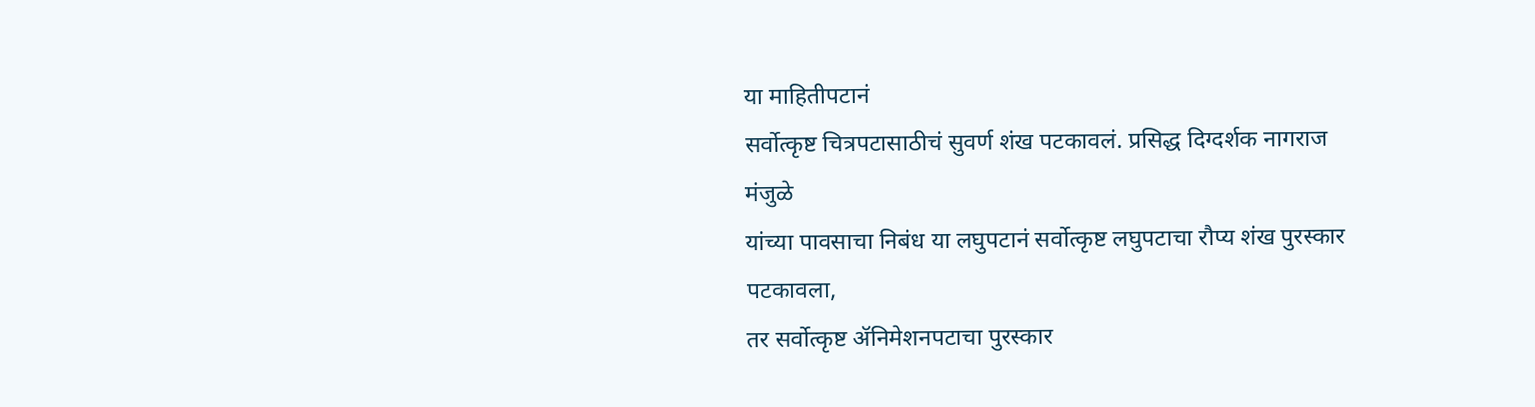या माहितीपटानं
सर्वोत्कृष्ट चित्रपटासाठीचं सुवर्ण शंख पटकावलं. प्रसिद्ध दिग्दर्शक नागराज मंजुळे
यांच्या पावसाचा निबंध या लघुपटानं सर्वोत्कृष्ट लघुपटाचा रौप्य शंख पुरस्कार पटकावला,
तर सर्वोत्कृष्ट ॲनिमेशनपटाचा पुरस्कार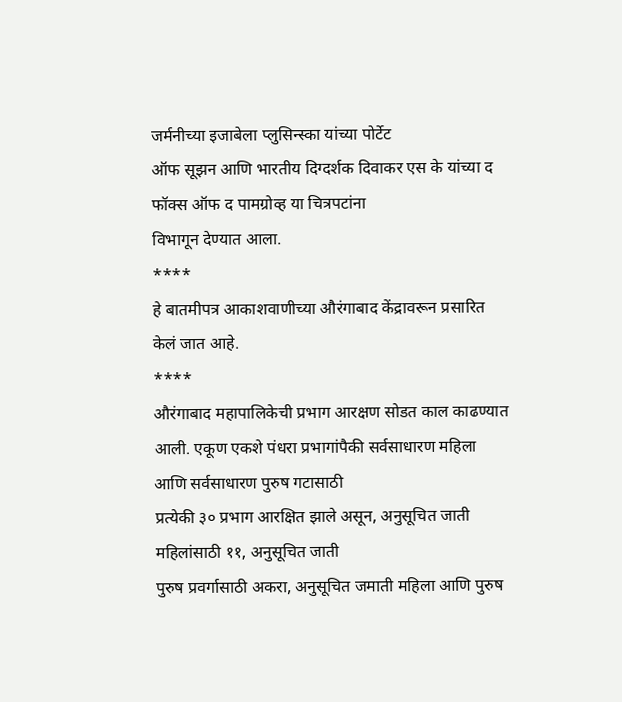जर्मनीच्या इजाबेला प्लुसिन्स्का यांच्या पोर्टेट
ऑफ सूझन आणि भारतीय दिग्दर्शक दिवाकर एस के यांच्या द फॉक्स ऑफ द पामग्रोव्ह या चित्रपटांना
विभागून देण्यात आला.
****
हे बातमीपत्र आकाशवाणीच्या औरंगाबाद केंद्रावरून प्रसारित
केलं जात आहे.
****
औरंगाबाद महापालिकेची प्रभाग आरक्षण सोडत काल काढण्यात
आली. एकूण एकशे पंधरा प्रभागांपैकी सर्वसाधारण महिला आणि सर्वसाधारण पुरुष गटासाठी
प्रत्येकी ३० प्रभाग आरक्षित झाले असून, अनुसूचित जाती महिलांसाठी ११, अनुसूचित जाती
पुरुष प्रवर्गासाठी अकरा, अनुसूचित जमाती महिला आणि पुरुष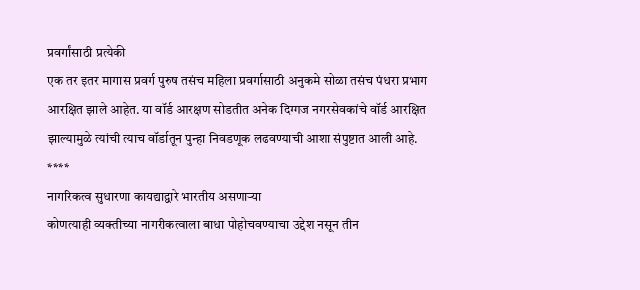प्रवर्गांसाठी प्रत्येकी
एक तर इतर मागास प्रवर्ग पुरुष तसंच महिला प्रवर्गासाठी अनुकमे सोळा तसंच पंधरा प्रभाग
आरक्षित झाले आहेत. या वॉर्ड आरक्षण सोडतीत अनेक दिग्गज नगरसेवकांचे वॉर्ड आरक्षित
झाल्यामुळे त्यांची त्याच वॉर्डातून पुन्हा निवडणूक लढवण्याची आशा संपुष्टात आली आहे.
****
नागरिकत्व सुधारणा कायद्याद्वारे भारतीय असणाऱ्या
कोणत्याही व्यक्तीच्या नागरीकत्वाला बाधा पोहोचवण्याचा उद्देश नसून तीन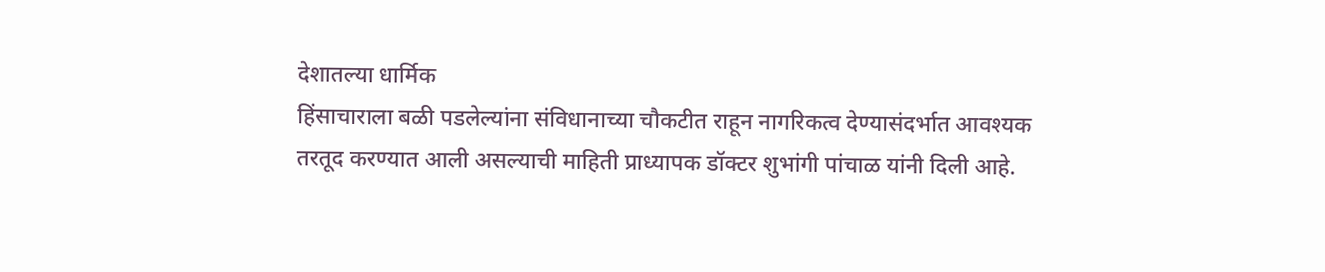देशातल्या धार्मिक
हिंसाचाराला बळी पडलेल्यांना संविधानाच्या चौकटीत राहून नागरिकत्व देण्यासंदर्भात आवश्यक
तरतूद करण्यात आली असल्याची माहिती प्राध्यापक डॉक्टर शुभांगी पांचाळ यांनी दिली आहे.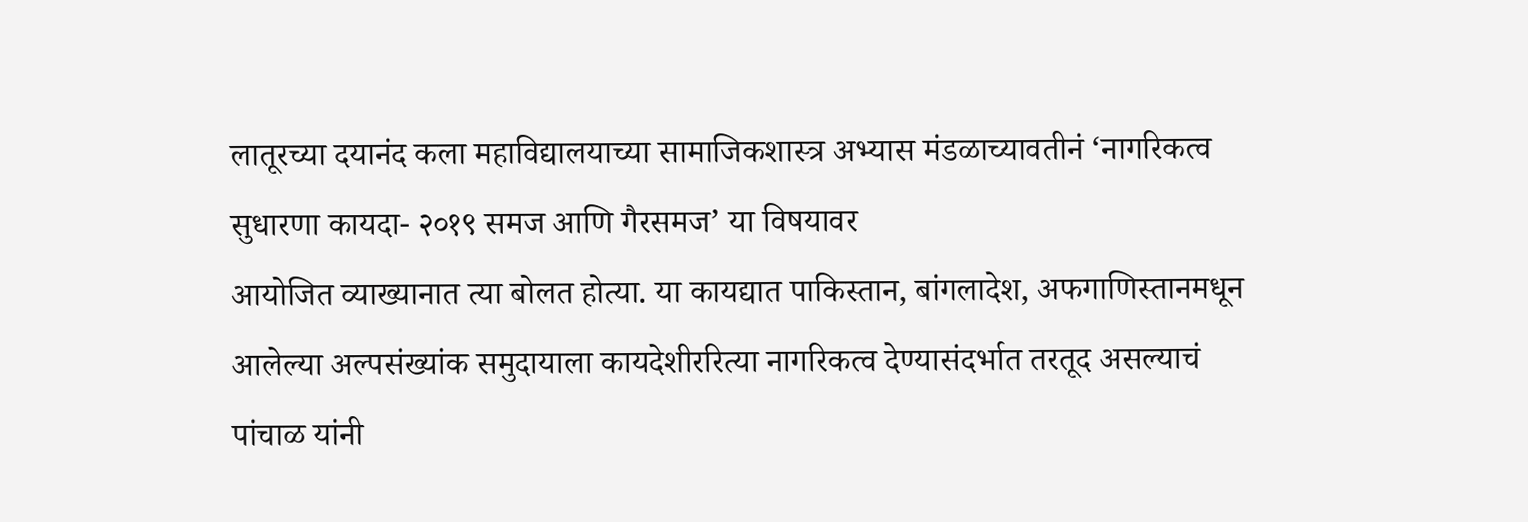लातूरच्या दयानंद कला महाविद्यालयाच्या सामाजिकशास्त्र अभ्यास मंडळाच्यावतीनं ‘नागरिकत्व
सुधारणा कायदा- २०१९ समज आणि गैरसमज’ या विषयावर
आयोजित व्याख्यानात त्या बोलत होत्या. या कायद्यात पाकिस्तान, बांगलादेश, अफगाणिस्तानमधून
आलेल्या अल्पसंख्यांक समुदायाला कायदेशीररित्या नागरिकत्व देण्यासंदर्भात तरतूद असल्याचं
पांचाळ यांनी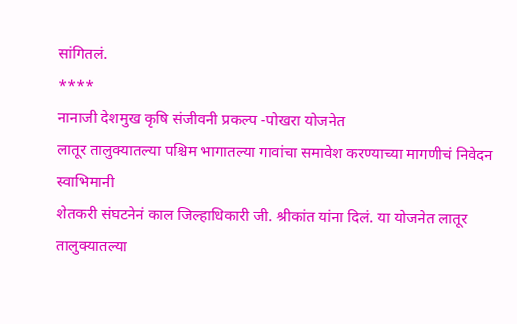सांगितलं.
****
नानाजी देशमुख कृषि संजीवनी प्रकल्प -पोखरा योजनेत
लातूर तालुक्यातल्या पश्चिम भागातल्या गावांचा समावेश करण्याच्या मागणीचं निवेदन स्वाभिमानी
शेतकरी संघटनेनं काल जिल्हाधिकारी जी. श्रीकांत यांना दिलं. या योजनेत लातूर तालुक्यातल्या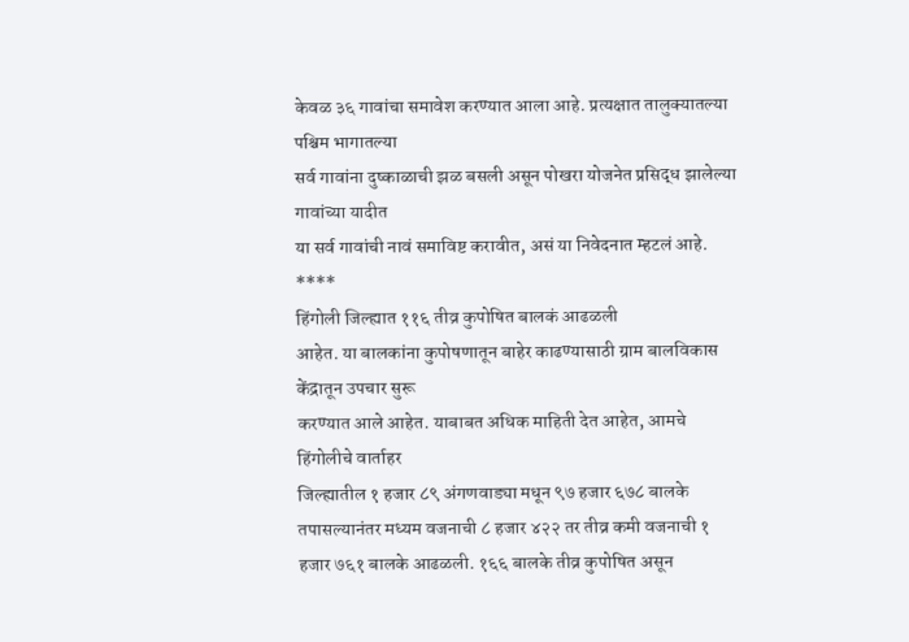केवळ ३६ गावांचा समावेश करण्यात आला आहे. प्रत्यक्षात तालुक्यातल्या पश्चिम भागातल्या
सर्व गावांना दुष्काळाची झळ बसली असून पोखरा योजनेत प्रसिद्ध झालेल्या गावांच्या यादीत
या सर्व गावांची नावं समाविष्ट करावीत, असं या निवेदनात म्हटलं आहे.
****
हिंगोली जिल्ह्यात ११६ तीव्र कुपोषित बालकं आढळली
आहेत. या बालकांना कुपोषणातून बाहेर काढण्यासाठी ग्राम बालविकास केंद्रातून उपचार सुरू
करण्यात आले आहेत. याबाबत अधिक माहिती देत आहेत, आमचे हिंगोलीचे वार्ताहर
जिल्ह्यातील १ हजार ८९ अंगणवाड्या मधून ९७ हजार ६७८ बालके तपासल्यानंतर मध्यम वजनाची ८ हजार ४२२ तर तीव्र कमी वजनाची १
हजार ७६१ बालके आढळली. १६६ बालके तीव्र कुपोषित असून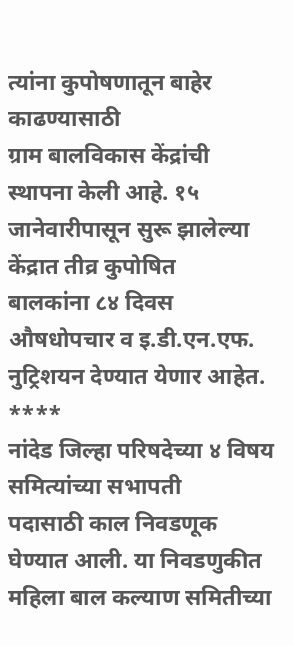त्यांना कुपोषणातून बाहेर काढण्यासाठी
ग्राम बालविकास केंद्रांची स्थापना केली आहे. १५ जानेवारीपासून सुरू झालेल्या केंद्रात तीव्र कुपोषित
बालकांना ८४ दिवस औषधोपचार व इ.डी.एन.एफ. नुट्रिशयन देण्यात येणार आहेत.
****
नांदेड जिल्हा परिषदेच्या ४ विषय समित्यांच्या सभापती
पदासाठी काल निवडणूक घेण्यात आली. या निवडणुकीत महिला बाल कल्याण समितीच्या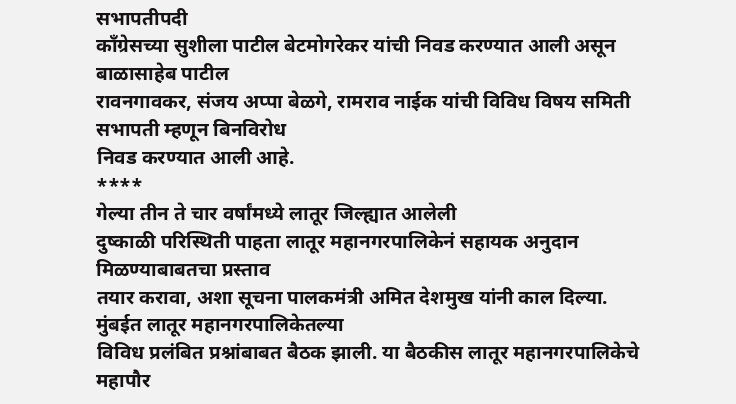सभापतीपदी
काँग्रेसच्या सुशीला पाटील बेटमोगरेकर यांची निवड करण्यात आली असून बाळासाहेब पाटील
रावनगावकर, संजय अप्पा बेळगे, रामराव नाईक यांची विविध विषय समिती सभापती म्हणून बिनविरोध
निवड करण्यात आली आहे.
****
गेल्या तीन ते चार वर्षांमध्ये लातूर जिल्ह्यात आलेली
दुष्काळी परिस्थिती पाहता लातूर महानगरपालिकेनं सहायक अनुदान मिळण्याबाबतचा प्रस्ताव
तयार करावा, अशा सूचना पालकमंत्री अमित देशमुख यांनी काल दिल्या. मुंबईत लातूर महानगरपालिकेतल्या
विविध प्रलंबित प्रश्नांबाबत बैठक झाली. या बैठकीस लातूर महानगरपालिकेचे महापौर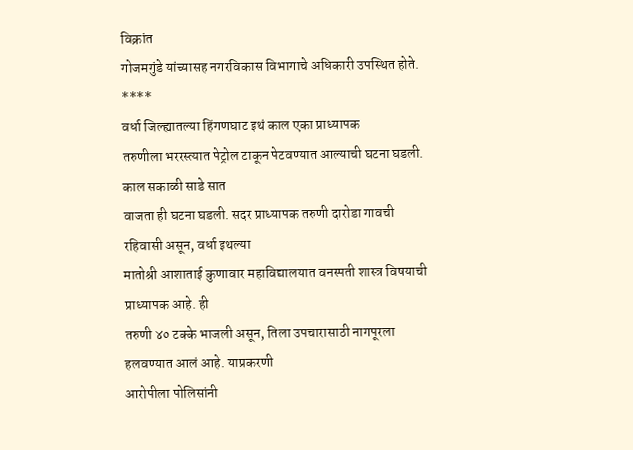विक्रांत
गोजमगुंडे यांच्यासह नगरविकास विभागाचे अधिकारी उपस्थित होते.
****
वर्धा जिल्ह्यातल्या हिंगणघाट इथं काल एका प्राध्यापक
तरुणीला भररस्त्यात पेट्रोल टाकून पेटवण्यात आल्याची घटना घडली. काल सकाळी साडे सात
वाजता ही घटना घडली. सदर प्राध्यापक तरुणी दारोडा गावची रहिवासी असून, वर्धा इथल्या
मातोश्री आशाताई कुणावार महाविद्यालयात वनस्पती शास्त्र विषयाची प्राध्यापक आहे. ही
तरुणी ४० टक्के भाजली असून, तिला उपचारासाठी नागपूरला हलवण्यात आलं आहे. याप्रकरणी
आरोपीला पोलिसांनी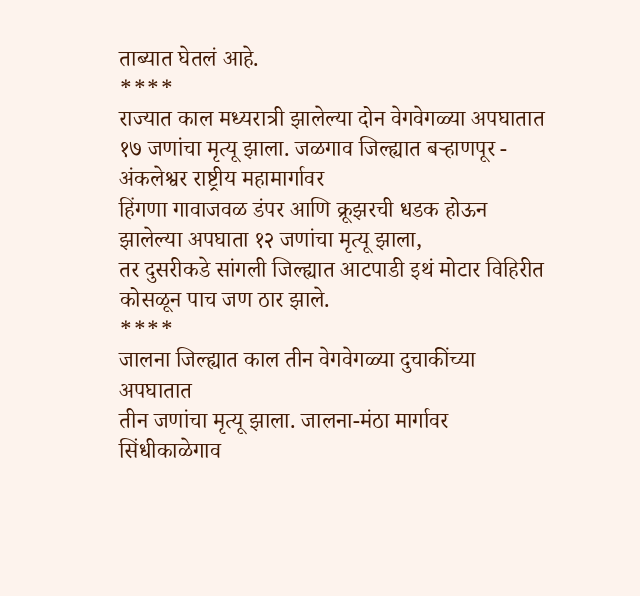ताब्यात घेतलं आहे.
****
राज्यात काल मध्यरात्री झालेल्या दोन वेगवेगळ्या अपघातात
१७ जणांचा मृत्यू झाला. जळगाव जिल्ह्यात बऱ्हाणपूर - अंकलेश्वर राष्ट्रीय महामार्गावर
हिंगणा गावाजवळ डंपर आणि क्रूझरची धडक होऊन झालेल्या अपघाता १२ जणांचा मृत्यू झाला,
तर दुसरीकडे सांगली जिल्ह्यात आटपाडी इथं मोटार विहिरीत कोसळून पाच जण ठार झाले.
****
जालना जिल्ह्यात काल तीन वेगवेगळ्या दुचाकींच्या अपघातात
तीन जणांचा मृत्यू झाला. जालना-मंठा मार्गावर सिंधीकाळेगाव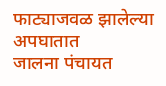फाट्याजवळ झालेल्या अपघातात
जालना पंचायत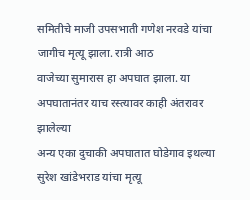समितीचे माजी उपसभाती गणेश नरवडे यांचा जागीच मृत्यू झाला. रात्री आठ
वाजेच्या सुमारास हा अपघात झाला. या अपघातानंतर याच रस्त्यावर काही अंतरावर झालेल्या
अन्य एका दुचाकी अपघातात घोडेगाव इथल्या सुरेश खांडेभराड यांचा मृत्यू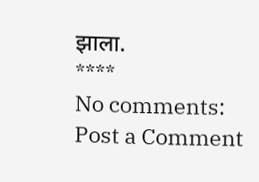झाला.
****
No comments:
Post a Comment